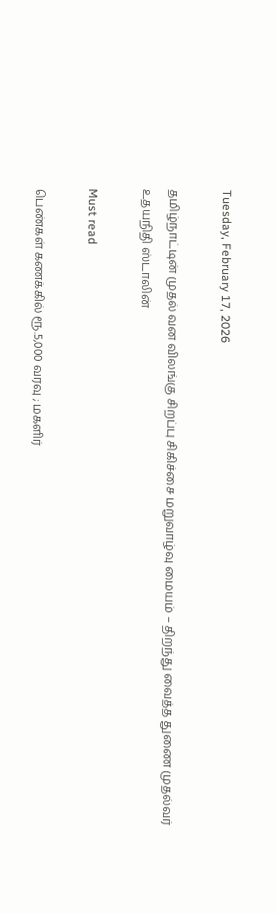Tuesday, February 17, 2026

தமிழ்நாட்டின் முதல் வன விலங்கு சிறப்பு சிகிச்சை மறுவாழ்வு மையம் – திறந்து வைத்த துணை முதல்வர் உதயநிதி ஸ்டாலின்

Must read

பெண்கள் கணக்கில் ரூ.5,000 வரவு ; மகளிர்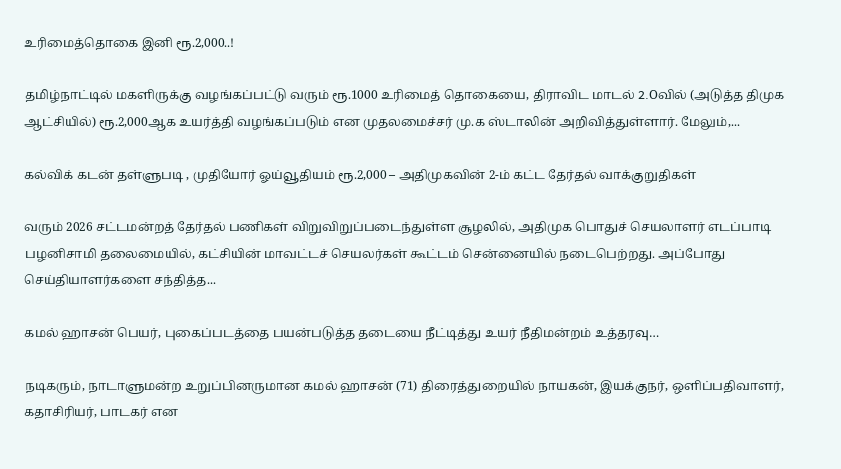உரிமைத்தொகை இனி ரூ.2,000..!

தமிழ்நாட்டில் மகளிருக்கு வழங்கப்பட்டு வரும் ரூ.1000 உரிமைத் தொகையை, திராவிட மாடல் 2.Oவில் (அடுத்த திமுக ஆட்சியில்) ரூ.2,000ஆக உயர்த்தி வழங்கப்படும் என முதலமைச்சர் மு.க ஸ்டாலின் அறிவித்துள்ளார். மேலும்,...

கல்விக் கடன் தள்ளுபடி , முதியோர் ஓய்வூதியம் ரூ.2,000 – அதிமுகவின் 2-ம் கட்ட தேர்தல் வாக்குறுதிகள்

வரும் 2026 சட்டமன்றத் தேர்தல் பணிகள் விறுவிறுப்படைந்துள்ள சூழலில், அதிமுக பொதுச் செயலாளர் எடப்பாடி பழனிசாமி தலைமையில், கட்சியின் மாவட்டச் செயலர்கள் கூட்டம் சென்னையில் நடைபெற்றது. அப்போது செய்தியாளர்களை சந்தித்த...

கமல் ஹாசன் பெயர், புகைப்படத்தை பயன்படுத்த தடையை நீட்டித்து உயர் நீதிமன்றம் உத்தரவு…

நடிகரும், நாடாளுமன்ற உறுப்பினருமான கமல் ஹாசன் (71) திரைத்துறையில் நாயகன், இயக்குநர், ஒளிப்பதிவாளர், கதாசிரியர், பாடகர் என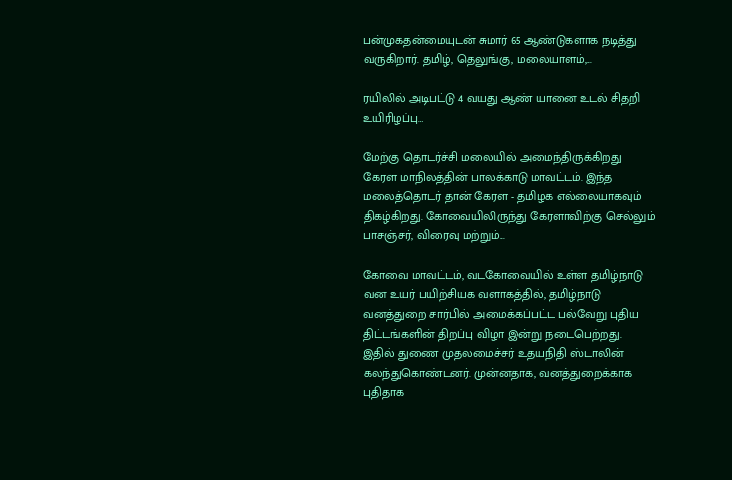பன்முகதன்மையுடன் சுமார் 65 ஆண்டுகளாக நடித்து வருகிறார். தமிழ், தெலுங்கு, மலையாளம்,...

ரயிலில் அடிபட்டு 4 வயது ஆண் யானை உடல் சிதறி உயிரிழப்பு…

மேற்கு தொடர்ச்சி மலையில் அமைந்திருக்கிறது கேரள மாநிலத்தின் பாலக்காடு மாவட்டம். இந்த மலைத்தொடர் தான் கேரள - தமிழக எல்லையாகவும் திகழ்கிறது. கோவையிலிருந்து கேரளாவிற்கு செல்லும் பாசஞ்சர், விரைவு மற்றும்...

கோவை மாவட்டம், வடகோவையில் உள்ள தமிழ்நாடு வன உயர் பயிற்சியக வளாகத்தில், தமிழ்நாடு வனத்துறை சார்பில் அமைக்கப்பட்ட பல்வேறு புதிய திட்டங்களின் திறப்பு விழா இன்று நடைபெற்றது. இதில் துணை முதலமைச்சர் உதயநிதி ஸ்டாலின் கலந்துகொண்டனர். முன்னதாக, வனத்துறைக்காக புதிதாக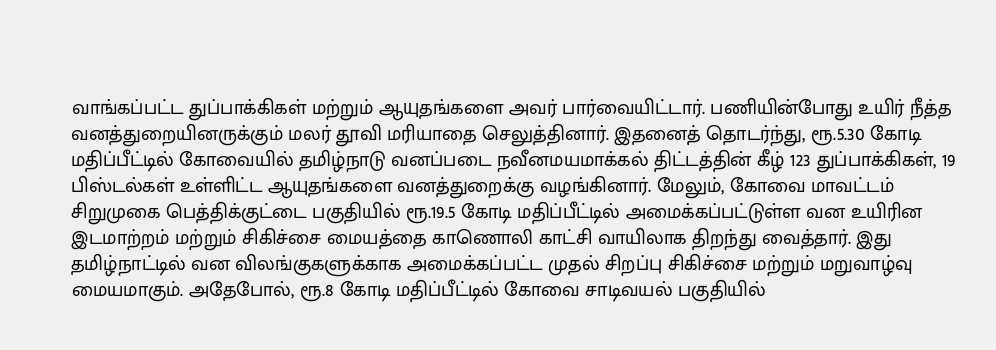வாங்கப்பட்ட துப்பாக்கிகள் மற்றும் ஆயுதங்களை அவர் பார்வையிட்டார். பணியின்போது உயிர் நீத்த வனத்துறையினருக்கும் மலர் தூவி மரியாதை செலுத்தினார். இதனைத் தொடர்ந்து, ரூ.5.30 கோடி மதிப்பீட்டில் கோவையில் தமிழ்நாடு வனப்படை நவீனமயமாக்கல் திட்டத்தின் கீழ் 123 துப்பாக்கிகள், 19 பிஸ்டல்கள் உள்ளிட்ட ஆயுதங்களை வனத்துறைக்கு வழங்கினார். மேலும், கோவை மாவட்டம் சிறுமுகை பெத்திக்குட்டை பகுதியில் ரூ.19.5 கோடி மதிப்பீட்டில் அமைக்கப்பட்டுள்ள வன உயிரின இடமாற்றம் மற்றும் சிகிச்சை மையத்தை காணொலி காட்சி வாயிலாக திறந்து வைத்தார். இது தமிழ்நாட்டில் வன விலங்குகளுக்காக அமைக்கப்பட்ட முதல் சிறப்பு சிகிச்சை மற்றும் மறுவாழ்வு மையமாகும். அதேபோல், ரூ.8 கோடி மதிப்பீட்டில் கோவை சாடிவயல் பகுதியில்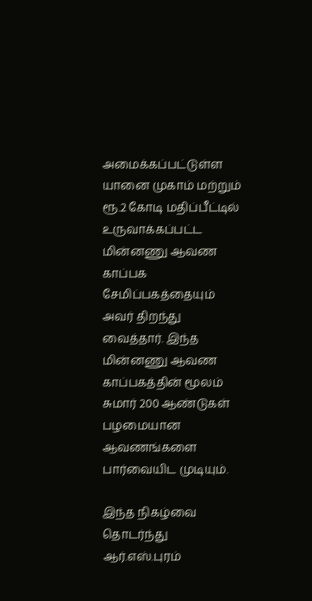அமைக்கப்பட்டுள்ள யானை முகாம் மற்றும் ரூ.2 கோடி மதிப்பீட்டில் உருவாக்கப்பட்ட மின்னணு ஆவண காப்பக சேமிப்பகத்தையும் அவர் திறந்து வைத்தார். இந்த மின்னணு ஆவண காப்பகத்தின் மூலம் சுமார் 200 ஆண்டுகள் பழமையான ஆவணங்களை பார்வையிட முடியும்.

இந்த நிகழ்வை தொடர்ந்து ஆர்.எஸ்.புரம்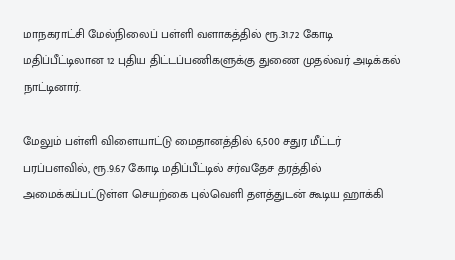மாநகராட்சி மேல்நிலைப் பள்ளி வளாகத்தில் ரூ.31.72 கோடி மதிப்பீட்டிலான 12 புதிய திட்டப்பணிகளுக்கு துணை முதல்வர் அடிக்கல் நாட்டினார்.

மேலும் பள்ளி விளையாட்டு மைதானத்தில் 6,500 சதுர மீட்டர் பரப்பளவில், ரூ.9.67 கோடி மதிப்பீட்டில் சர்வதேச தரத்தில் அமைக்கப்பட்டுள்ள செயற்கை புல்வெளி தளத்துடன் கூடிய ஹாக்கி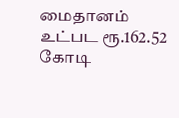மைதானம் உட்பட ரூ.162.52 கோடி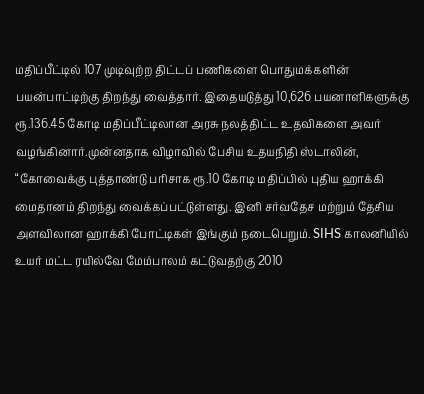மதிப்பீட்டில் 107 முடிவுற்ற திட்டப் பணிகளை பொதுமக்களின் பயன்பாட்டிற்கு திறந்து வைத்தார். இதையடுத்து 10,626 பயனாளிகளுக்கு ரூ.136.45 கோடி மதிப்பீட்டிலான அரசு நலத்திட்ட உதவிகளை அவர் வழங்கினார்.முன்னதாக விழாவில் பேசிய உதயநிதி ஸ்டாலின், “கோவைக்கு புத்தாண்டு பரிசாக ரூ.10 கோடி மதிப்பில் புதிய ஹாக்கி மைதானம் திறந்து வைக்கப்பட்டுள்ளது. இனி சர்வதேச மற்றும் தேசிய அளவிலான ஹாக்கி போட்டிகள் இங்கும் நடைபெறும். SIHS காலனியில் உயர் மட்ட ரயில்வே மேம்பாலம் கட்டுவதற்கு 2010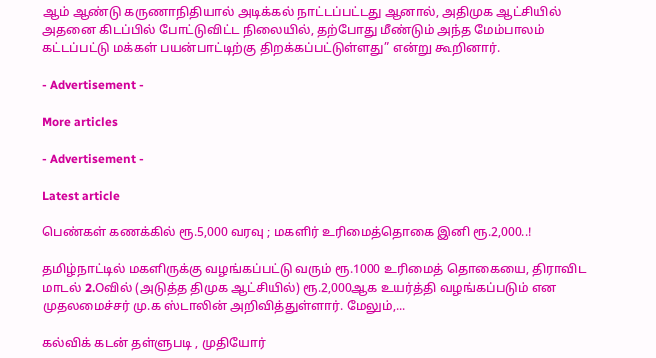ஆம் ஆண்டு கருணாநிதியால் அடிக்கல் நாட்டப்பட்டது ஆனால், அதிமுக ஆட்சியில் அதனை கிடப்பில் போட்டுவிட்ட நிலையில், தற்போது மீண்டும் அந்த மேம்பாலம் கட்டப்பட்டு மக்கள் பயன்பாட்டிற்கு திறக்கப்பட்டுள்ளது” என்று கூறினார்.

- Advertisement -

More articles

- Advertisement -

Latest article

பெண்கள் கணக்கில் ரூ.5,000 வரவு ; மகளிர் உரிமைத்தொகை இனி ரூ.2,000..!

தமிழ்நாட்டில் மகளிருக்கு வழங்கப்பட்டு வரும் ரூ.1000 உரிமைத் தொகையை, திராவிட மாடல் 2.Oவில் (அடுத்த திமுக ஆட்சியில்) ரூ.2,000ஆக உயர்த்தி வழங்கப்படும் என முதலமைச்சர் மு.க ஸ்டாலின் அறிவித்துள்ளார். மேலும்,...

கல்விக் கடன் தள்ளுபடி , முதியோர்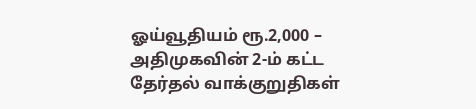ஓய்வூதியம் ரூ.2,000 – அதிமுகவின் 2-ம் கட்ட தேர்தல் வாக்குறுதிகள்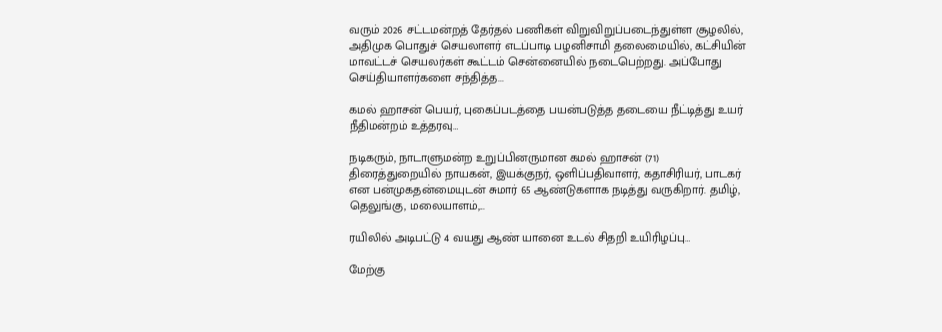வரும் 2026 சட்டமன்றத் தேர்தல் பணிகள் விறுவிறுப்படைந்துள்ள சூழலில், அதிமுக பொதுச் செயலாளர் எடப்பாடி பழனிசாமி தலைமையில், கட்சியின் மாவட்டச் செயலர்கள் கூட்டம் சென்னையில் நடைபெற்றது. அப்போது செய்தியாளர்களை சந்தித்த...

கமல் ஹாசன் பெயர், புகைப்படத்தை பயன்படுத்த தடையை நீட்டித்து உயர் நீதிமன்றம் உத்தரவு…

நடிகரும், நாடாளுமன்ற உறுப்பினருமான கமல் ஹாசன் (71) திரைத்துறையில் நாயகன், இயக்குநர், ஒளிப்பதிவாளர், கதாசிரியர், பாடகர் என பன்முகதன்மையுடன் சுமார் 65 ஆண்டுகளாக நடித்து வருகிறார். தமிழ், தெலுங்கு, மலையாளம்,...

ரயிலில் அடிபட்டு 4 வயது ஆண் யானை உடல் சிதறி உயிரிழப்பு…

மேற்கு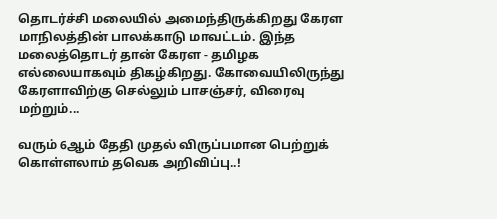தொடர்ச்சி மலையில் அமைந்திருக்கிறது கேரள மாநிலத்தின் பாலக்காடு மாவட்டம். இந்த மலைத்தொடர் தான் கேரள - தமிழக எல்லையாகவும் திகழ்கிறது. கோவையிலிருந்து கேரளாவிற்கு செல்லும் பாசஞ்சர், விரைவு மற்றும்...

வரும் 6ஆம் தேதி முதல் விருப்பமான பெற்றுக் கொள்ளலாம் தவெக அறிவிப்பு..!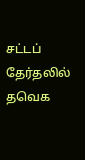சட்டப் தேர்தலில் தவெக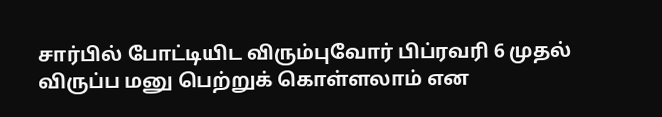சார்பில் போட்டியிட விரும்புவோர் பிப்ரவரி 6 முதல் விருப்ப மனு பெற்றுக் கொள்ளலாம் என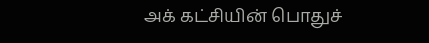அக் கட்சியின் பொதுச்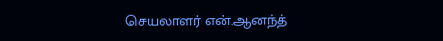செயலாளர் என்.ஆனந்த்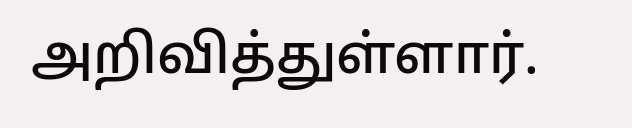அறிவித்துள்ளார்.